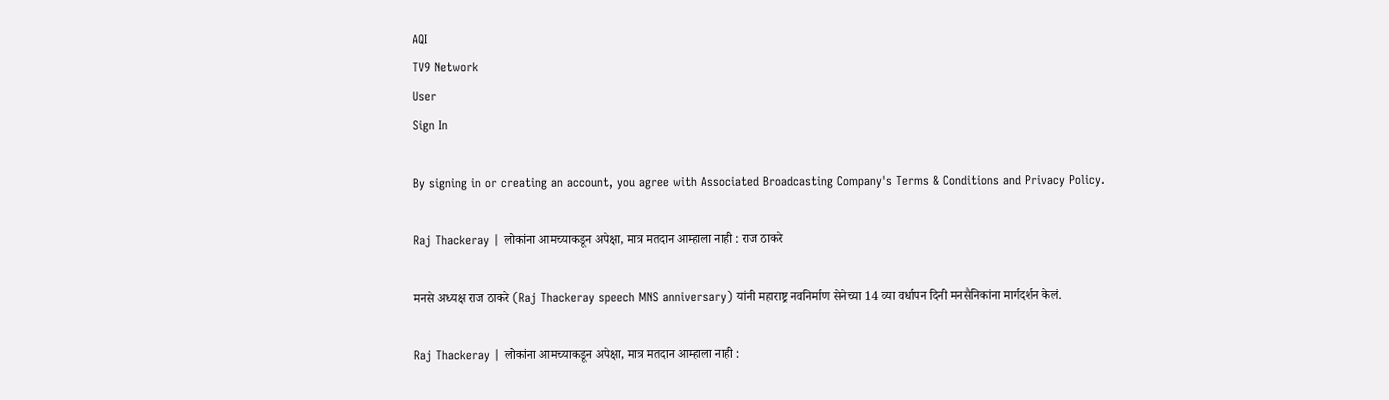AQI
TV9 Network
User
Sign In

By signing in or creating an account, you agree with Associated Broadcasting Company's Terms & Conditions and Privacy Policy.

Raj Thackeray | लोकांना आमच्याकडून अपेक्षा, मात्र मतदान आम्हाला नाही : राज ठाकरे

मनसे अध्यक्ष राज ठाकरे (Raj Thackeray speech MNS anniversary) यांनी महाराष्ट्र नवनिर्माण सेनेच्या 14 व्या वर्धापन दिनी मनसैनिकांना मार्गदर्शन केलं.

Raj Thackeray | लोकांना आमच्याकडून अपेक्षा, मात्र मतदान आम्हाला नाही :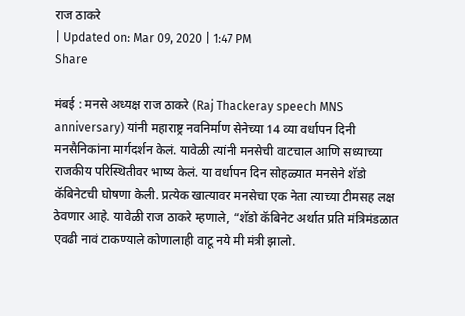राज ठाकरे
| Updated on: Mar 09, 2020 | 1:47 PM
Share

मंबई : मनसे अध्यक्ष राज ठाकरे (Raj Thackeray speech MNS anniversary) यांनी महाराष्ट्र नवनिर्माण सेनेच्या 14 व्या वर्धापन दिनी मनसैनिकांना मार्गदर्शन केलं. यावेळी त्यांनी मनसेची वाटचाल आणि सध्याच्या राजकीय परिस्थितीवर भाष्य केलं. या वर्धापन दिन सोहळ्यात मनसेने शॅडो कॅबिनेटची घोषणा केली. प्रत्येक खात्यावर मनसेचा एक नेता त्याच्या टीमसह लक्ष ठेवणार आहे. यावेळी राज ठाकरे म्हणाले, “शॅडो कॅबिनेट अर्थात प्रति मंत्रिमंडळात एवढी नावं टाकण्याले कोणालाही वाटू नये मी मंत्री झालो.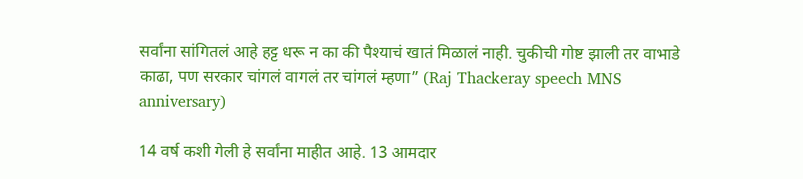सर्वांना सांगितलं आहे हट्ट धरू न का की पैश्याचं खातं मिळालं नाही. चुकीची गोष्ट झाली तर वाभाडे काढा, पण सरकार चांगलं वागलं तर चांगलं म्हणा” (Raj Thackeray speech MNS anniversary)

14 वर्ष कशी गेली हे सर्वांना माहीत आहे. 13 आमदार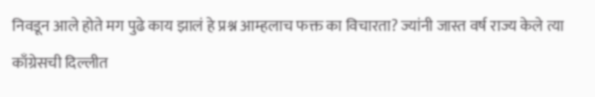निवडून आले होते मग पुढे काय झालं हे प्रश्न आम्हलाच फक्त का विचारता? ज्यांनी जास्त वर्ष राज्य केले त्या काँग्रेसची दिल्लीत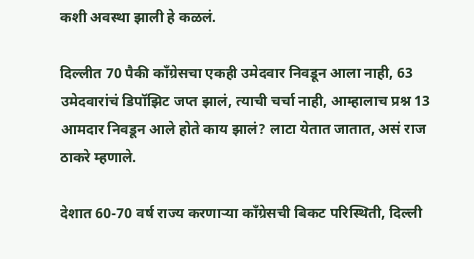कशी अवस्था झाली हे कळलं.

दिल्लीत 70 पैकी काँग्रेसचा एकही उमेदवार निवडून आला नाही, 63 उमेदवारांचं डिपॉझिट जप्त झालं, त्याची चर्चा नाही, आम्हालाच प्रश्न 13 आमदार निवडून आले होते काय झालं? लाटा येतात जातात, असं राज ठाकरे म्हणाले.

देशात 60-70 वर्ष राज्य करणाऱ्या काँग्रेसची बिकट परिस्थिती, दिल्ली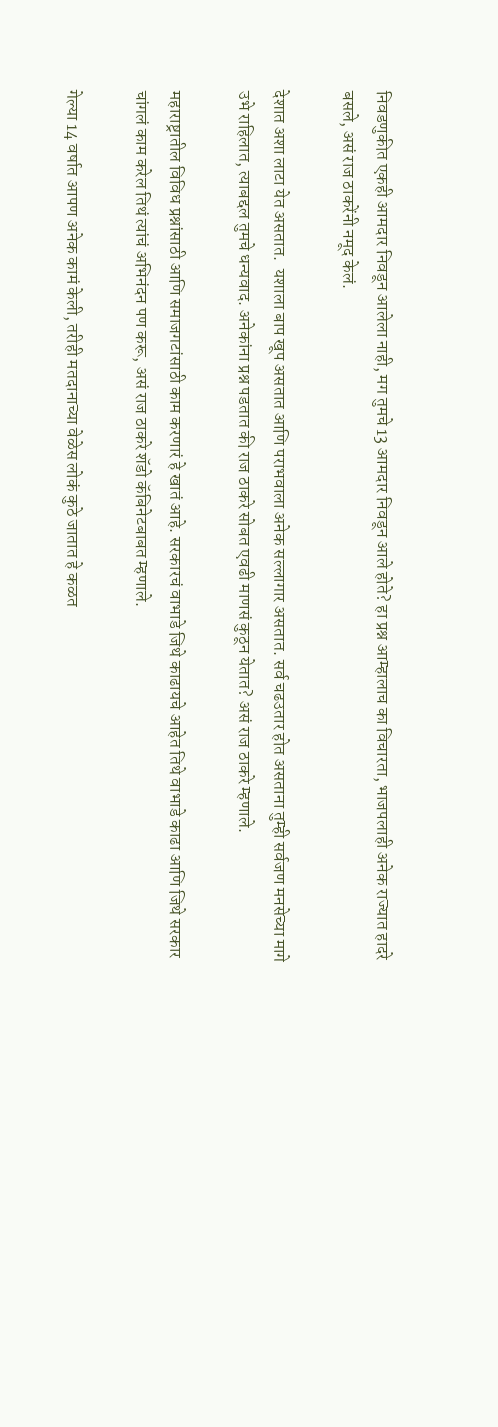निवडणुकीत एकही आमदार निवडून आलेला नाही, मग तुमचे 13 आमदार निवडून आले होते? हा प्रश्न आम्हालाच का विचारता, भाजपलाही अनेक राज्यात हादरे बसले, असं राज ठाकरेंनी नमूद केलं.

देशात अशा लाटा येत असतात.  यशाला बाप खूप असतात आणि पराभवाला अनेक सल्लागार असतात. सर्व चढउतार होत असताना तुम्ही सर्वजण मनसेच्या मागे उभे राहिलात, त्याबद्दल तुमचे धन्यवाद. अनेकांना प्रश्न पडतात की राज ठाकरे सोबत एवढी माणसं कुठून येतात? असं राज ठाकरे म्हणाले.

महाराष्ट्रातील विविध प्रश्नांसाठी आणि समाजगटांसाठी काम करणारं हे खातं आहे. सरकारचं वाभाडे जिथे काढायचे आहेत तिथे वाभाडे काढा आणि जिथे सरकार चांगलं काम करेल तिथं त्यांचं अभिनंदन पण करू, असं राज ठाकरे शॅडो कॅबिनेटबाबत म्हणाले.

गेल्या 14 वर्षात आपण अनेक कामं केली, तरीही मतदानाच्या वेळेस लोकं कुठे जातात हे कळत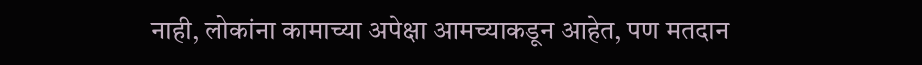नाही, लोकांना कामाच्या अपेक्षा आमच्याकडून आहेत, पण मतदान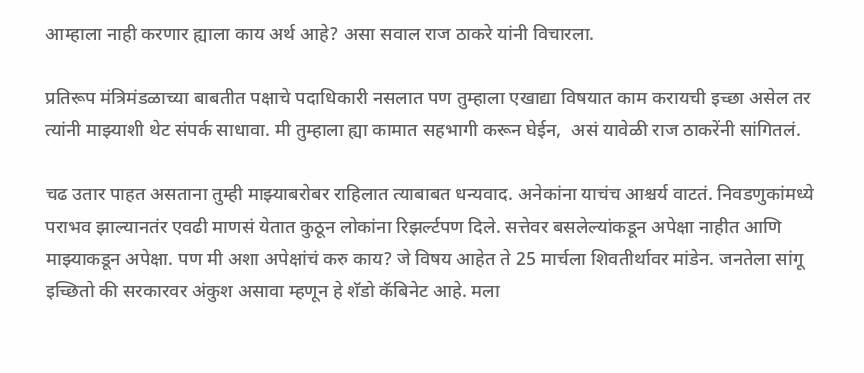आम्हाला नाही करणार ह्याला काय अर्थ आहे? असा सवाल राज ठाकरे यांनी विचारला.

प्रतिरूप मंत्रिमंडळाच्या बाबतीत पक्षाचे पदाधिकारी नसलात पण तुम्हाला एखाद्या विषयात काम करायची इच्छा असेल तर त्यांनी माझ्याशी थेट संपर्क साधावा. मी तुम्हाला ह्या कामात सहभागी करून घेईन,  असं यावेळी राज ठाकरेंनी सांगितलं.

चढ उतार पाहत असताना तुम्ही माझ्याबरोबर राहिलात त्याबाबत धन्यवाद. अनेकांना याचंच आश्चर्य वाटतं. निवडणुकांमध्ये पराभव झाल्यानतंर एवढी माणसं येतात कुठून लोकांना रिझर्ल्टपण दिले. सत्तेवर बसलेल्यांकडून अपेक्षा नाहीत आणि माझ्याकडून अपेक्षा. पण मी अशा अपेक्षांचं करु काय? जे विषय आहेत ते 25 मार्चला शिवतीर्थावर मांडेन. जनतेला सांगू इच्छितो की सरकारवर अंकुश असावा म्हणून हे शॅडो कॅबिनेट आहे. मला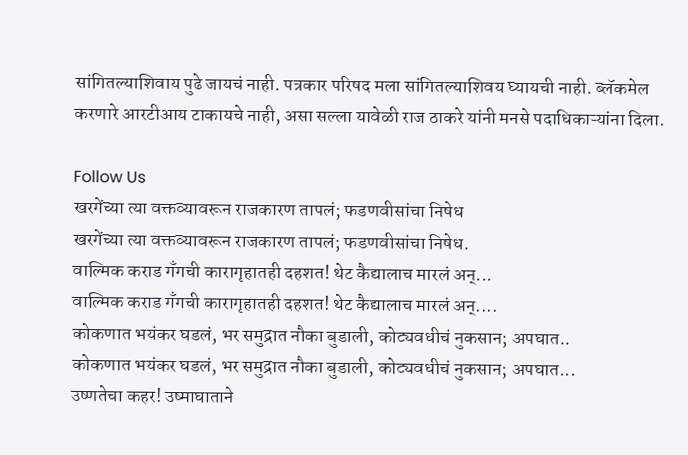सांगितल्याशिवाय पुढे जायचं नाही. पत्रकार परिषद मला सांगितल्याशिवय घ्यायची नाही. ब्लॅकमेल करणारे आरटीआय टाकायचे नाही, असा सल्ला यावेळी राज ठाकरे यांनी मनसे पदाधिकाऱ्यांना दिला.

Follow Us
खरगेंच्या त्या वक्तव्यावरून राजकारण तापलं; फडणवीसांचा निषेध
खरगेंच्या त्या वक्तव्यावरून राजकारण तापलं; फडणवीसांचा निषेध.
वाल्मिक कराड गँगची कारागृहातही दहशत! थेट कैद्यालाच मारलं अन्...
वाल्मिक कराड गँगची कारागृहातही दहशत! थेट कैद्यालाच मारलं अन्....
कोकणात भयंकर घडलं, भर समुद्रात नौका बुडाली, कोट्यवधीचं नुकसान; अपघात..
कोकणात भयंकर घडलं, भर समुद्रात नौका बुडाली, कोट्यवधीचं नुकसान; अपघात...
उष्णतेचा कहर! उष्माघाताने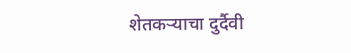शेतकऱ्याचा दुर्दैवी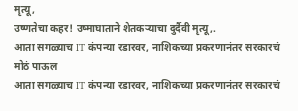मृत्यू,
उष्णतेचा कहर! उष्माघाताने शेतकऱ्याचा दुर्दैवी मृत्यू,.
आता सगळ्याच IT कंपन्या रडारवर, नाशिकच्या प्रकरणानंतर सरकारचं मोठं पाऊल
आता सगळ्याच IT कंपन्या रडारवर, नाशिकच्या प्रकरणानंतर सरकारचं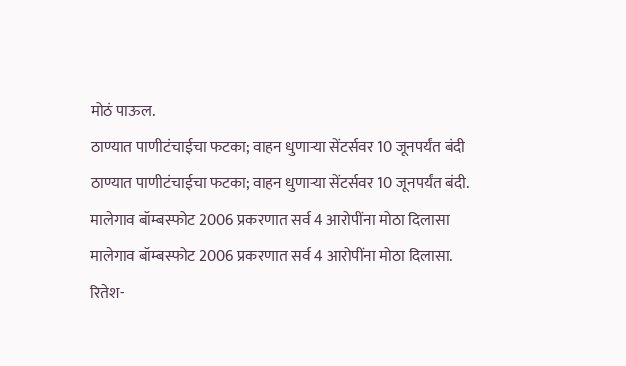मोठं पाऊल.
ठाण्यात पाणीटंचाईचा फटका; वाहन धुणाऱ्या सेंटर्सवर 10 जूनपर्यंत बंदी
ठाण्यात पाणीटंचाईचा फटका; वाहन धुणाऱ्या सेंटर्सवर 10 जूनपर्यंत बंदी.
मालेगाव बॉम्बस्फोट 2006 प्रकरणात सर्व 4 आरोपींना मोठा दिलासा
मालेगाव बॉम्बस्फोट 2006 प्रकरणात सर्व 4 आरोपींना मोठा दिलासा.
रितेश-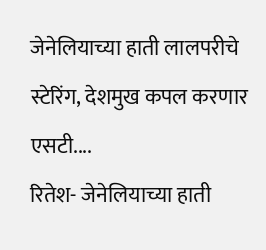जेनेलियाच्या हाती लालपरीचे स्टेरिंग, देशमुख कपल करणार एसटी....
रितेश- जेनेलियाच्या हाती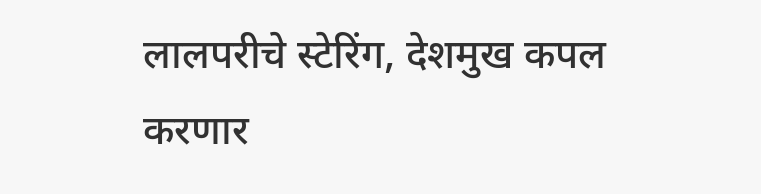लालपरीचे स्टेरिंग, देशमुख कपल करणार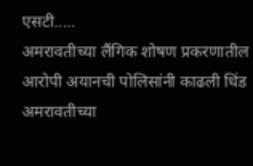एसटी.....
अमरावतीच्या लैंगिक शोषण प्रकरणातील आरोपी अयानची पोलिसांनी काढली धिंड
अमरावतीच्या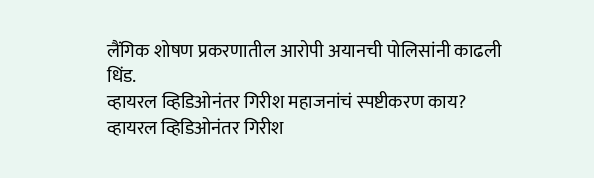लैंगिक शोषण प्रकरणातील आरोपी अयानची पोलिसांनी काढली धिंड.
व्हायरल व्हिडिओनंतर गिरीश महाजनांचं स्पष्टीकरण काय?
व्हायरल व्हिडिओनंतर गिरीश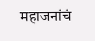महाजनांचं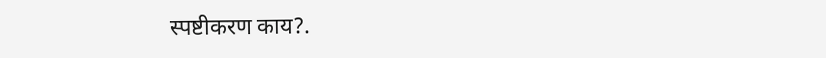स्पष्टीकरण काय?.